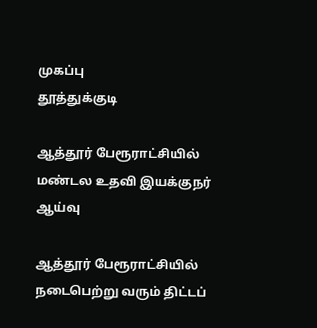முகப்பு
தூத்துக்குடி

ஆத்தூர் பேரூராட்சியில் மண்டல உதவி இயக்குநர் ஆய்வு

ஆத்தூர் பேரூராட்சியில் நடைபெற்று வரும் திட்டப்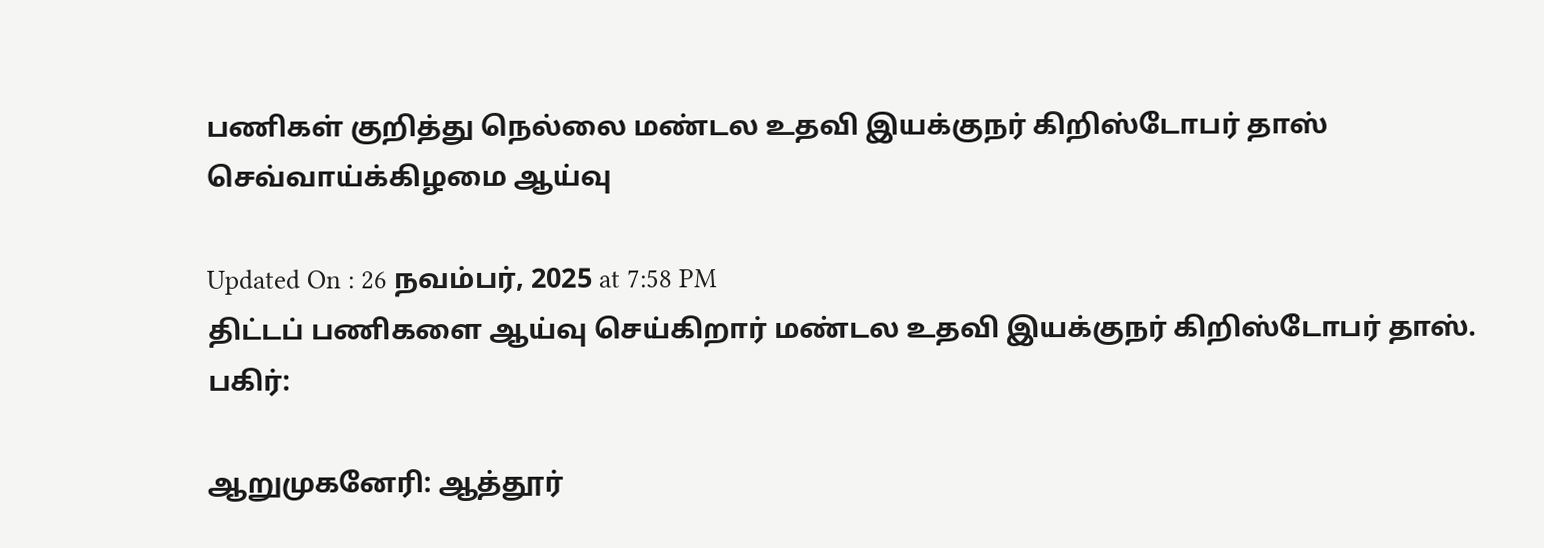பணிகள் குறித்து நெல்லை மண்டல உதவி இயக்குநர் கிறிஸ்டோபர் தாஸ் செவ்வாய்க்கிழமை ஆய்வு

Updated On : 26 நவம்பர், 2025 at 7:58 PM
திட்டப் பணிகளை ஆய்வு செய்கிறார் மண்டல உதவி இயக்குநர் கிறிஸ்டோபர் தாஸ்.
பகிர்:

ஆறுமுகனேரி: ஆத்தூர்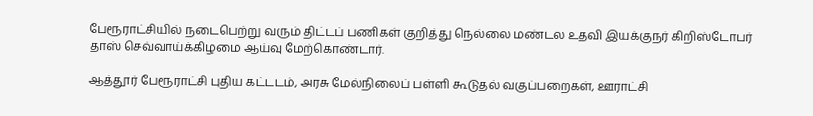பேரூராட்சியில் நடைபெற்று வரும் திட்டப் பணிகள் குறித்து நெல்லை மண்டல உதவி இயக்குநர் கிறிஸ்டோபர் தாஸ் செவ்வாய்க்கிழமை ஆய்வு மேற்கொண்டார்.

ஆத்தூர் பேரூராட்சி புதிய கட்டடம், அரசு மேல்நிலைப் பள்ளி கூடுதல் வகுப்பறைகள், ஊராட்சி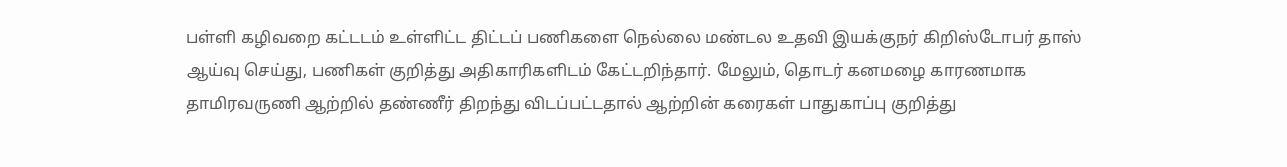பள்ளி கழிவறை கட்டடம் உள்ளிட்ட திட்டப் பணிகளை நெல்லை மண்டல உதவி இயக்குநர் கிறிஸ்டோபர் தாஸ் ஆய்வு செய்து, பணிகள் குறித்து அதிகாரிகளிடம் கேட்டறிந்தார். மேலும், தொடர் கனமழை காரணமாக தாமிரவருணி ஆற்றில் தண்ணீர் திறந்து விடப்பட்டதால் ஆற்றின் கரைகள் பாதுகாப்பு குறித்து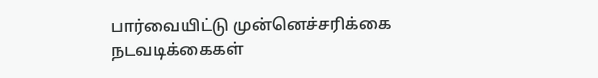பார்வையிட்டு முன்னெச்சரிக்கை நடவடிக்கைகள்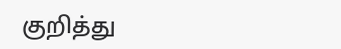குறித்து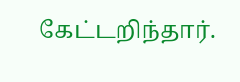கேட்டறிந்தார்.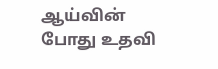ஆய்வின் போது உதவி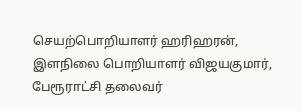செயற்பொறியாளர் ஹரிஹரன், இளநிலை பொறியாளர் விஜயகுமார், பேரூராட்சி தலைவர்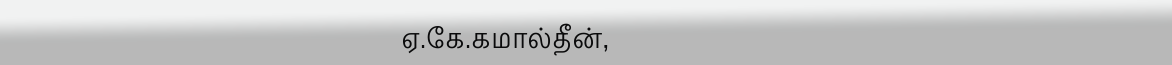ஏ.கே.கமால்தீன்,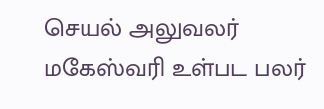செயல் அலுவலர் மகேஸ்வரி உள்பட பலர்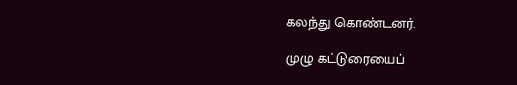கலந்து கொண்டனர்.

முழு கட்டுரையைப்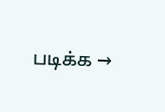படிக்க →